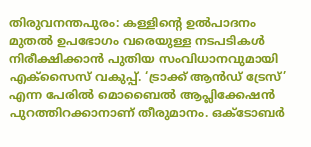തിരുവനന്തപുരം: കള്ളിന്റെ ഉൽപാദനം മുതൽ ഉപഭോഗം വരെയുള്ള നടപടികൾ നിരീക്ഷിക്കാൻ പുതിയ സംവിധാനവുമായി എക്സൈസ് വകുപ്പ്. ‘ട്രാക്ക് ആൻഡ് ട്രേസ്’ എന്ന പേരിൽ മൊബൈൽ ആപ്ലിക്കേഷൻ പുറത്തിറക്കാനാണ് തീരുമാനം. ഒക്ടോബർ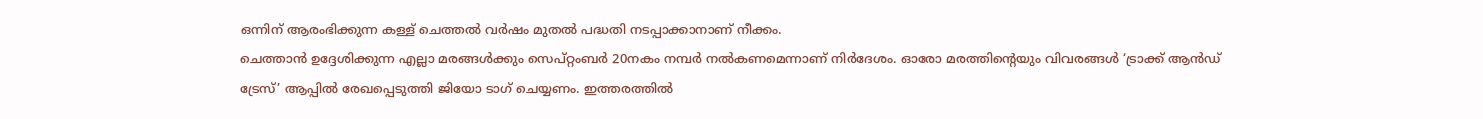ഒന്നിന് ആരംഭിക്കുന്ന കള്ള് ചെത്തൽ വർഷം മുതൽ പദ്ധതി നടപ്പാക്കാനാണ് നീക്കം.
ചെത്താൻ ഉദ്ദേശിക്കുന്ന എല്ലാ മരങ്ങൾക്കും സെപ്റ്റംബർ 20നകം നമ്പർ നൽകണമെന്നാണ് നിർദേശം. ഓരോ മരത്തിന്റെയും വിവരങ്ങൾ ‘ട്രാക്ക് ആൻഡ് ട്രേസ്’ ആപ്പിൽ രേഖപ്പെടുത്തി ജിയോ ടാഗ് ചെയ്യണം. ഇത്തരത്തിൽ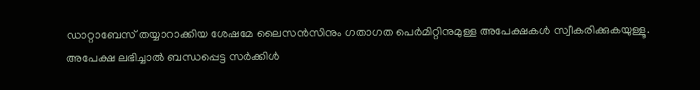ഡാറ്റാബേസ് തയ്യാറാക്കിയ ശേഷമേ ലൈസൻസിനും ഗതാഗത പെർമിറ്റിനുമുള്ള അപേക്ഷകൾ സ്വീകരിക്കുകയുള്ളൂ.
അപേക്ഷ ലഭിച്ചാൽ ബന്ധപ്പെട്ട സർക്കിൾ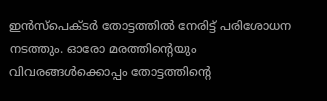ഇൻസ്പെക്ടർ തോട്ടത്തിൽ നേരിട്ട് പരിശോധന നടത്തും. ഓരോ മരത്തിന്റെയും വിവരങ്ങൾക്കൊപ്പം തോട്ടത്തിന്റെ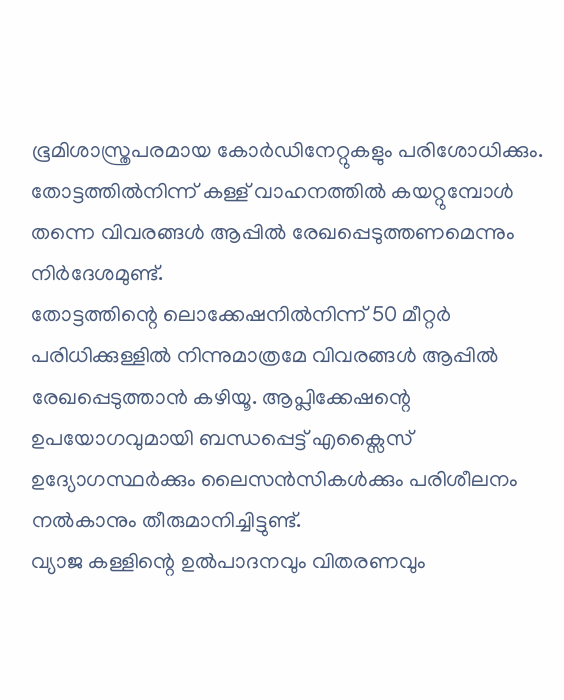ഭൂമിശാസ്ത്രപരമായ കോർഡിനേറ്റുകളും പരിശോധിക്കും. തോട്ടത്തിൽനിന്ന് കള്ള് വാഹനത്തിൽ കയറ്റുമ്പോൾ തന്നെ വിവരങ്ങൾ ആപ്പിൽ രേഖപ്പെടുത്തണമെന്നും നിർദേശമുണ്ട്.
തോട്ടത്തിന്റെ ലൊക്കേഷനിൽനിന്ന് 50 മീറ്റർ പരിധിക്കുള്ളിൽ നിന്നുമാത്രമേ വിവരങ്ങൾ ആപ്പിൽ രേഖപ്പെടുത്താൻ കഴിയൂ. ആപ്ലിക്കേഷന്റെ ഉപയോഗവുമായി ബന്ധപ്പെട്ട് എക്സൈസ് ഉദ്യോഗസ്ഥർക്കും ലൈസൻസികൾക്കും പരിശീലനം നൽകാനും തീരുമാനിച്ചിട്ടുണ്ട്.
വ്യാജ കള്ളിന്റെ ഉൽപാദനവും വിതരണവും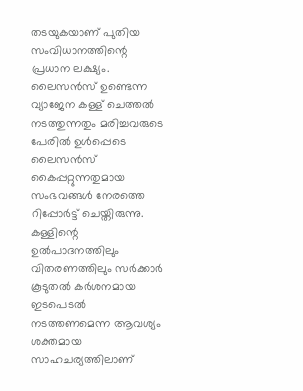തടയുകയാണ് പുതിയ സംവിധാനത്തിന്റെ പ്രധാന ലക്ഷ്യം. ലൈസൻസ് ഉണ്ടെന്ന വ്യാജേന കള്ള് ചെത്തൽ നടത്തുന്നതും മരിച്ചവരുടെ പേരിൽ ഉൾപ്പെടെ ലൈസൻസ് കൈപ്പറ്റുന്നതുമായ സംഭവങ്ങൾ നേരത്തെ റിപ്പോർട്ട് ചെയ്തിരുന്നു.
കള്ളിന്റെ ഉൽപാദനത്തിലും വിതരണത്തിലും സർക്കാർ കൂടുതൽ കർശനമായ ഇടപെടൽ നടത്തണമെന്ന ആവശ്യം ശക്തമായ സാഹചര്യത്തിലാണ്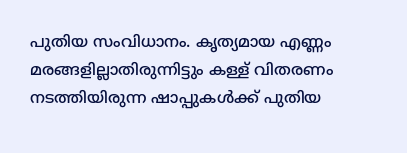പുതിയ സംവിധാനം. കൃത്യമായ എണ്ണം മരങ്ങളില്ലാതിരുന്നിട്ടും കള്ള് വിതരണം നടത്തിയിരുന്ന ഷാപ്പുകൾക്ക് പുതിയ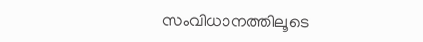സംവിധാനത്തിലൂടെ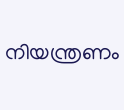നിയന്ത്രണം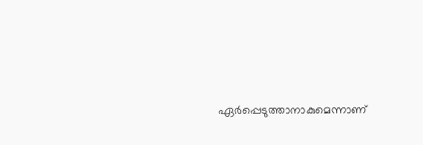ഏർപ്പെടുത്താനാകുമെന്നാണ്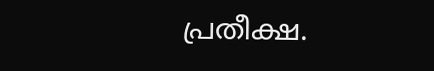പ്രതീക്ഷ.